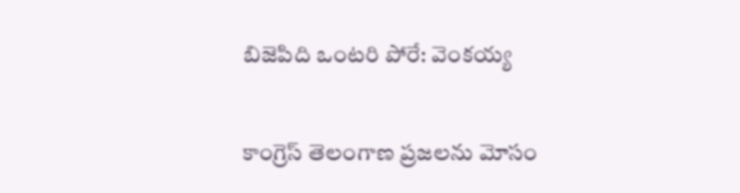బిజెపిది ఒంటరి పోరే: వెంకయ్య

కాంగ్రెస్ తెలంగాణ ప్రజలను మోసం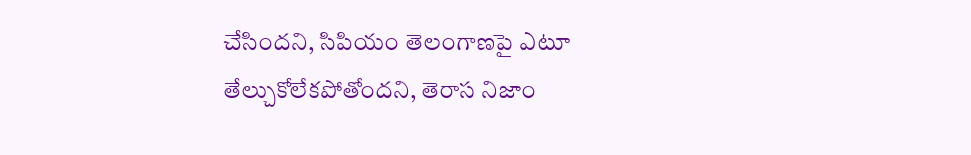చేసిందని, సిపియం తెలంగాణపై ఎటూ తేల్చుకోలేకపోతోందని, తెరాస నిజాం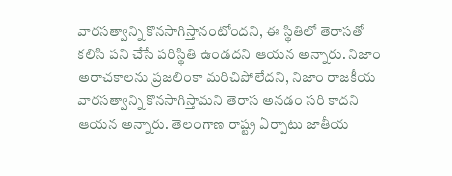వారసత్వాన్ని కొనసాగిస్తానంటోందని, ఈ స్థితిలో తెరాసతో కలిసి పని చేసే పరిస్థితి ఉండదని ఆయన అన్నారు. నిజాం అరాచకాలను ప్రజలింకా మరిచిపోలేదని, నిజాం రాజకీయ వారసత్వాన్ని కొనసాగిస్తామని తెరాస అనడం సరి కాదని ఆయన అన్నారు. తెలంగాణ రాష్ట్ర ఏర్పాటు జాతీయ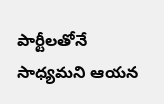పార్టీలతోనే సాధ్యమని ఆయన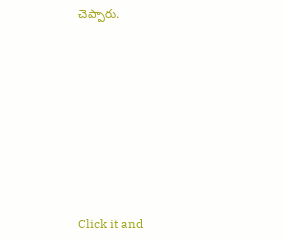చెప్పారు.












Click it and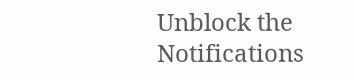Unblock the Notifications